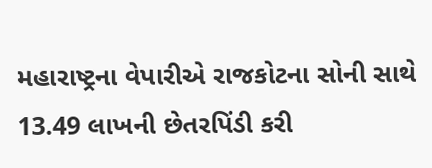મહારાષ્ટ્રના વેપારીએ રાજકોટના સોની સાથે 13.49 લાખની છેતરપિંડી કરી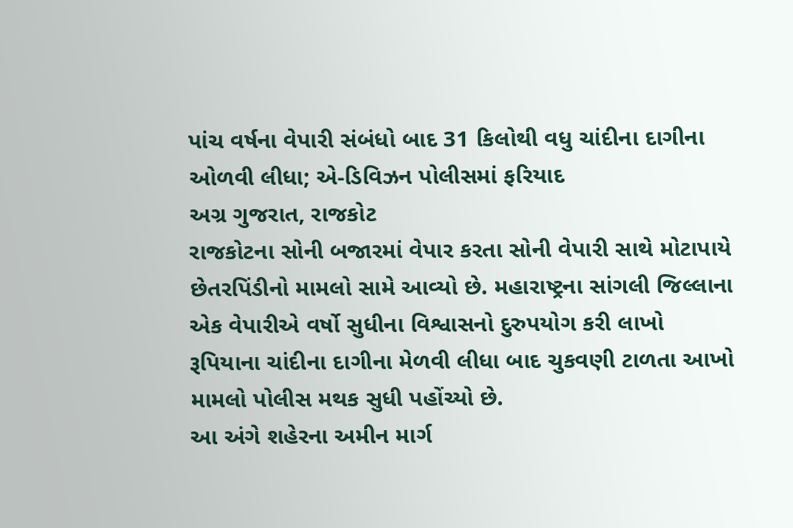પાંચ વર્ષના વેપારી સંબંધો બાદ 31 કિલોથી વધુ ચાંદીના દાગીના ઓળવી લીધા; એ-ડિવિઝન પોલીસમાં ફરિયાદ
અગ્ર ગુજરાત, રાજકોટ
રાજકોટના સોની બજારમાં વેપાર કરતા સોની વેપારી સાથે મોટાપાયે છેતરપિંડીનો મામલો સામે આવ્યો છે. મહારાષ્ટ્રના સાંગલી જિલ્લાના એક વેપારીએ વર્ષો સુધીના વિશ્વાસનો દુરુપયોગ કરી લાખો રૂપિયાના ચાંદીના દાગીના મેળવી લીધા બાદ ચુકવણી ટાળતા આખો મામલો પોલીસ મથક સુધી પહોંચ્યો છે.
આ અંગે શહેરના અમીન માર્ગ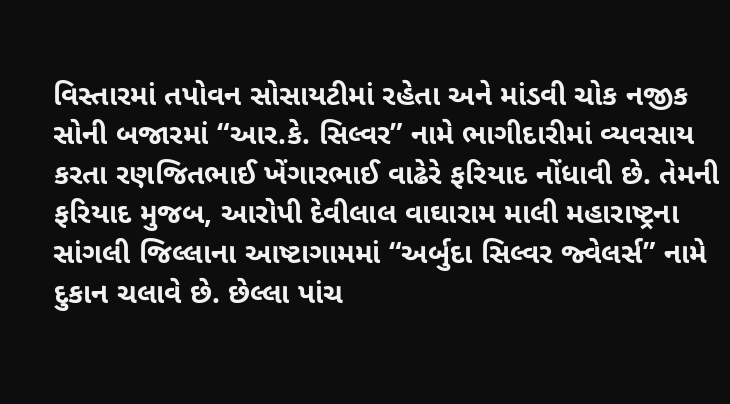વિસ્તારમાં તપોવન સોસાયટીમાં રહેતા અને માંડવી ચોક નજીક સોની બજારમાં “આર.કે. સિલ્વર” નામે ભાગીદારીમાં વ્યવસાય કરતા રણજિતભાઈ ખેંગારભાઈ વાઢેરે ફરિયાદ નોંધાવી છે. તેમની ફરિયાદ મુજબ, આરોપી દેવીલાલ વાઘારામ માલી મહારાષ્ટ્રના સાંગલી જિલ્લાના આષ્ટાગામમાં “અર્બુદા સિલ્વર જ્વેલર્સ” નામે દુકાન ચલાવે છે. છેલ્લા પાંચ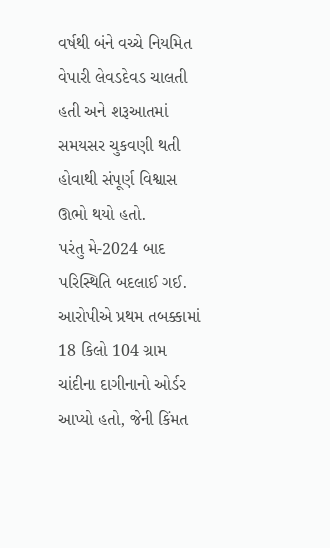વર્ષથી બંને વચ્ચે નિયમિત વેપારી લેવડદેવડ ચાલતી હતી અને શરૂઆતમાં સમયસર ચુકવણી થતી હોવાથી સંપૂર્ણ વિશ્વાસ ઊભો થયો હતો.
પરંતુ મે-2024 બાદ પરિસ્થિતિ બદલાઈ ગઈ. આરોપીએ પ્રથમ તબક્કામાં 18 કિલો 104 ગ્રામ ચાંદીના દાગીનાનો ઓર્ડર આપ્યો હતો, જેની કિંમત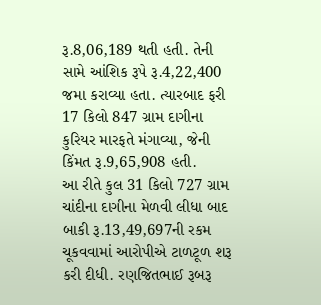રૂ.8,06,189 થતી હતી. તેની સામે આંશિક રૂપે રૂ.4,22,400 જમા કરાવ્યા હતા. ત્યારબાદ ફરી 17 કિલો 847 ગ્રામ દાગીના કુરિયર મારફતે મંગાવ્યા, જેની કિંમત રૂ.9,65,908 હતી.
આ રીતે કુલ 31 કિલો 727 ગ્રામ ચાંદીના દાગીના મેળવી લીધા બાદ બાકી રૂ.13,49,697ની રકમ ચૂકવવામાં આરોપીએ ટાળટૂળ શરૂ કરી દીધી. રણજિતભાઈ રૂબરૂ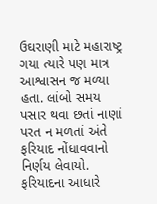ઉઘરાણી માટે મહારાષ્ટ્ર ગયા ત્યારે પણ માત્ર આશ્વાસન જ મળ્યા હતા. લાંબો સમય પસાર થવા છતાં નાણાં પરત ન મળતાં અંતે ફરિયાદ નોંધાવવાનો નિર્ણય લેવાયો.
ફરિયાદના આધારે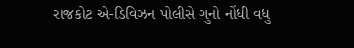રાજકોટ એ-ડિવિઝન પોલીસે ગુનો નોંધી વધુ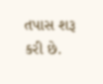તપાસ શરૂ કરી છે.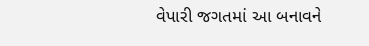વેપારી જગતમાં આ બનાવને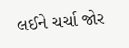લઈને ચર્ચા જોર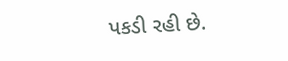પકડી રહી છે.